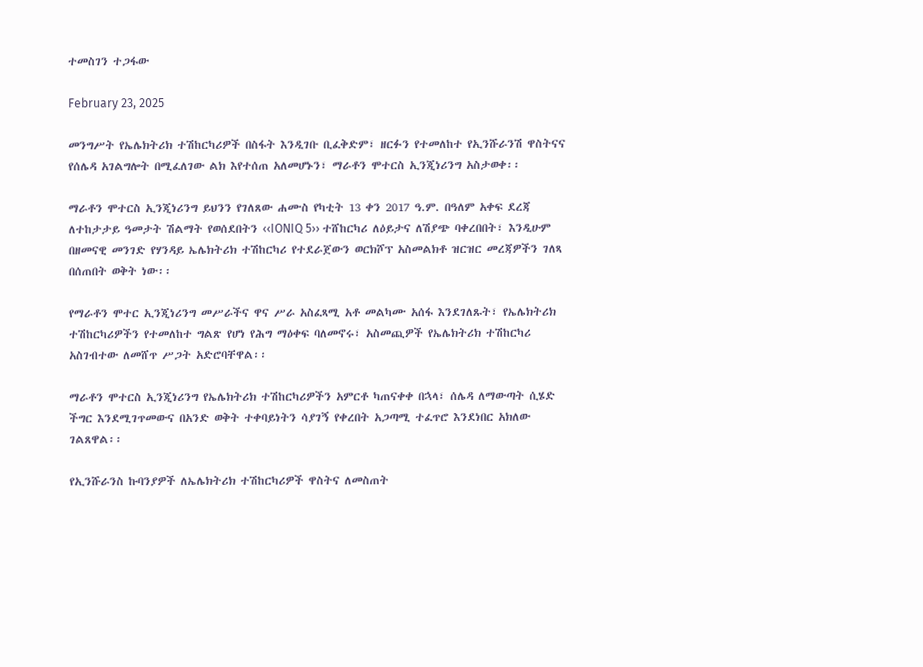ተመስገን ተጋፋው

February 23, 2025

መንግሥት የኤሌክትሪክ ተሽከርካሪዎች በስፋት እንዲገቡ ቢፈቅድም፣ ዘርፉን የተመለከተ የኢንሹራንሽ ዋስትናና የሰሌዳ አገልግሎት በሚፈለገው ልክ እየተሰጠ አለመሆኑን፣ ማራቶን ሞተርስ ኢንጂነሪንግ አስታወቀ፡፡

ማራቶን ሞተርስ ኢንጂነሪንግ ይህንን የገለጸው ሐሙስ የካቲት 13 ቀን 2017 ዓ.ም. በዓለም አቀፍ ደረጃ ለተከታታይ ዓመታት ሽልማት የወሰደበትን ‹‹IONIQ 5›› ተሸከርካሪ ለዕይታና ለሽያጭ ባቀረበበት፣ እንዲሁም በዘመናዊ መንገድ የሃንዳይ ኤሌክትሪክ ተሽከርካሪ የተደራጀውን ወርክሾፕ አስመልክቶ ዝርዝር መረጃዎችን ገለጻ በሰጠበት ወቅት ነው፡፡

የማራቶን ሞተር ኢንጂነሪንግ መሥራችና ዋና ሥራ አስፈጻሚ አቶ መልካሙ አሰፋ እንደገለጹት፣ የኤሌክትሪክ ተሽከርካሪዎችን የተመለከተ ግልጽ የሆነ የሕግ ማዕቀፍ ባለመኖሩ፣ አስመጪዎች የኤሌክትሪክ ተሽከርካሪ አስገብተው ለመሸጥ ሥጋት አድሮባቸዋል፡፡

ማራቶን ሞተርስ ኢንጂነሪንግ የኤሌክትሪክ ተሽከርካሪዎችን አምርቶ ካጠናቀቀ በኋላ፣ ሰሌዳ ለማውጣት ሲሄድ ችግር እንደሚገጥመውና በአንድ ወቅት ተቀባይነትን ሳያገኝ የቀረበት አጋጣሚ ተፈጥሮ እንደነበር አክለው ገልጸዋል፡፡

የኢንሹራንስ ኩባንያዎች ለኤሌክትሪክ ተሽከርካሪዎች ዋስትና ለመስጠት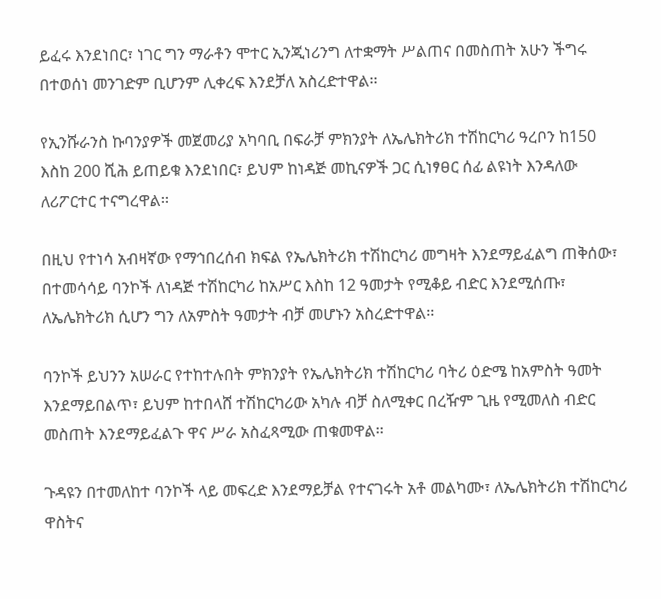ይፈሩ እንደነበር፣ ነገር ግን ማራቶን ሞተር ኢንጂነሪንግ ለተቋማት ሥልጠና በመስጠት አሁን ችግሩ በተወሰነ መንገድም ቢሆንም ሊቀረፍ እንደቻለ አስረድተዋል፡፡

የኢንሹራንስ ኩባንያዎች መጀመሪያ አካባቢ በፍራቻ ምክንያት ለኤሌክትሪክ ተሽከርካሪ ዓረቦን ከ150 እስከ 200 ሺሕ ይጠይቁ እንደነበር፣ ይህም ከነዳጅ መኪናዎች ጋር ሲነፃፀር ሰፊ ልዩነት እንዳለው ለሪፖርተር ተናግረዋል፡፡

በዚህ የተነሳ አብዛኛው የማኅበረሰብ ክፍል የኤሌክትሪክ ተሽከርካሪ መግዛት እንደማይፈልግ ጠቅሰው፣ በተመሳሳይ ባንኮች ለነዳጅ ተሽከርካሪ ከአሥር እስከ 12 ዓመታት የሚቆይ ብድር እንደሚሰጡ፣ ለኤሌክትሪክ ሲሆን ግን ለአምስት ዓመታት ብቻ መሆኑን አስረድተዋል፡፡

ባንኮች ይህንን አሠራር የተከተሉበት ምክንያት የኤሌክትሪክ ተሽከርካሪ ባትሪ ዕድሜ ከአምስት ዓመት እንደማይበልጥ፣ ይህም ከተበላሸ ተሽከርካሪው አካሉ ብቻ ስለሚቀር በረዥም ጊዜ የሚመለስ ብድር መስጠት እንደማይፈልጉ ዋና ሥራ አስፈጻሚው ጠቁመዋል፡፡

ጉዳዩን በተመለከተ ባንኮች ላይ መፍረድ እንደማይቻል የተናገሩት አቶ መልካሙ፣ ለኤሌክትሪክ ተሽከርካሪ ዋስትና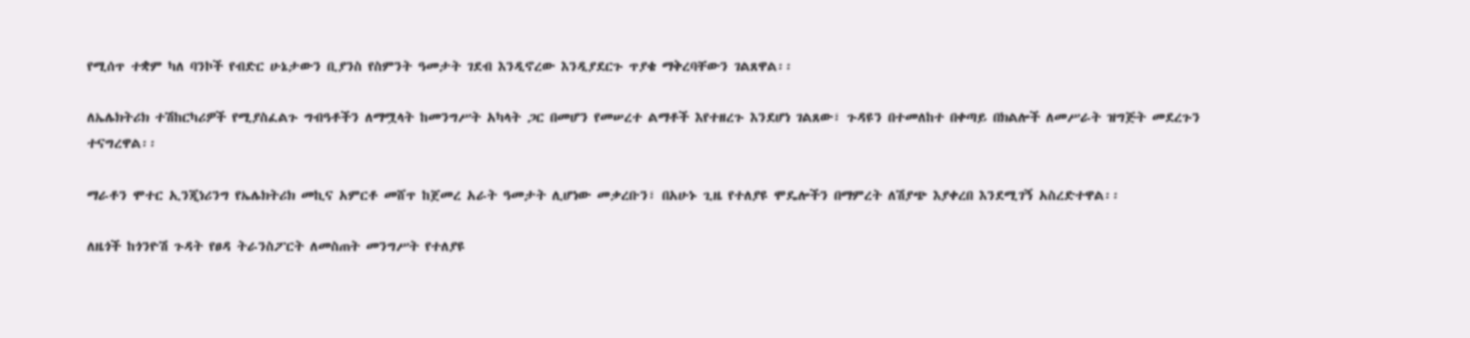የሚሰጥ ተቋም ካለ ባንኮች የብድር ሁኔታውን ቢያንስ የስምንት ዓመታት ገደብ እንዲኖረው እንዲያደርጉ ጥያቄ ማቅረባቸውን ገልጸዋል፡፡

ለኤሌክትሪክ ተሽከርካሪዎች የሚያስፈልጉ ግብዓቶችን ለማሟላት ከመንግሥት አካላት ጋር በመሆን የመሠረተ ልማቶች እየተዘረጉ እንደሆነ ገልጸው፣ ጉዳዩን በተመለከተ በቀጣይ በክልሎች ለመሥራት ዝግጅት መደረጉን ተናግረዋል፡፡

ማራቶን ሞተር ኢንጂነሪንግ የኤሌክትሪክ መኪና አምርቶ መሸጥ ከጀመረ አራት ዓመታት ሊሆነው መቃረቡን፣ በአሁኑ ጊዜ የተለያዩ ሞዴሎችን በማምረት ለሽያጭ እያቀረበ እንደሚገኝ አስረድተዋል፡፡

ለዜጎች ከጎንዮሽ ጉዳት የፀዳ ትራንስፖርት ለመስጠት መንግሥት የተለያዩ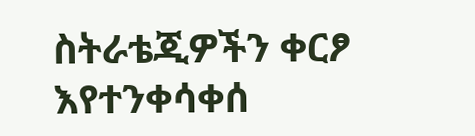ስትራቴጂዎችን ቀርፆ እየተንቀሳቀሰ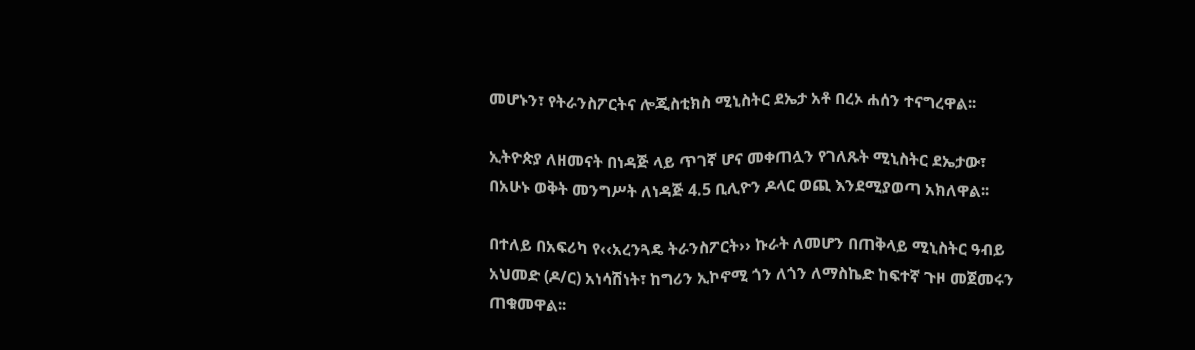መሆኑን፣ የትራንስፖርትና ሎጂስቲክስ ሚኒስትር ደኤታ አቶ በረኦ ሐሰን ተናግረዋል፡፡

ኢትዮጵያ ለዘመናት በነዳጅ ላይ ጥገኛ ሆና መቀጠሏን የገለጹት ሚኒስትር ደኤታው፣ በአሁኑ ወቅት መንግሥት ለነዳጅ 4.5 ቢሊዮን ዶላር ወጪ እንደሚያወጣ አክለዋል፡፡

በተለይ በአፍሪካ የ‹‹አረንጓዴ ትራንስፖርት›› ኩራት ለመሆን በጠቅላይ ሚኒስትር ዓብይ አህመድ (ዶ/ር) አነሳሽነት፣ ከግሪን ኢኮኖሚ ጎን ለጎን ለማስኬድ ከፍተኛ ጉዞ መጀመሩን ጠቁመዋል፡፡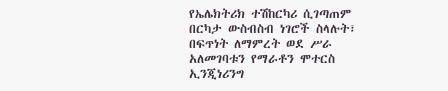የኤሌክትሪክ ተሽከርካሪ ሲገጣጠም በርካታ ውስብስብ ነገሮች ስላሉት፣ በፍጥነት ለማምረት ወደ ሥራ አለመገባቱን የማራቶን ሞተርስ ኢንጂነሪንግ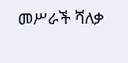መሥራች ሻለቃ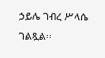ኃይሌ ገብረ ሥላሴ ገልጿል፡፡